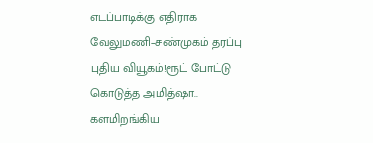எடப்பாடிக்கு எதிராக வேலுமணி–சண்முகம் தரப்பு புதிய வியூகம்!ரூட் போட்டு கொடுத்த அமித்ஷா.. களமிறங்கிய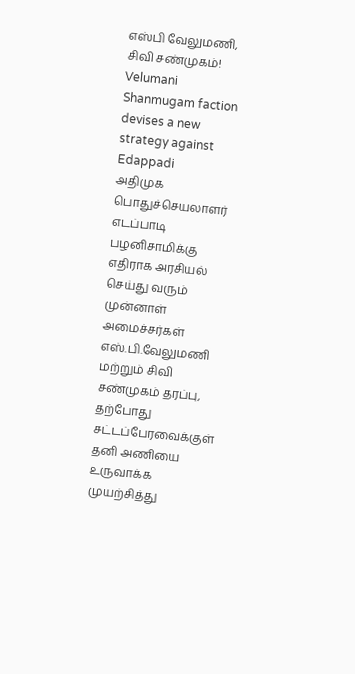எஸ்பி வேலுமணி, சிவி சண்முகம்!
Velumani Shanmugam faction devises a new strategy against Edappadi
அதிமுக பொதுச்செயலாளர் எடப்பாடி பழனிசாமிக்கு எதிராக அரசியல் செய்து வரும் முன்னாள் அமைச்சர்கள் எஸ்.பி.வேலுமணி மற்றும் சிவி சண்முகம் தரப்பு, தற்போது சட்டப்பேரவைக்குள் தனி அணியை உருவாக்க முயற்சித்து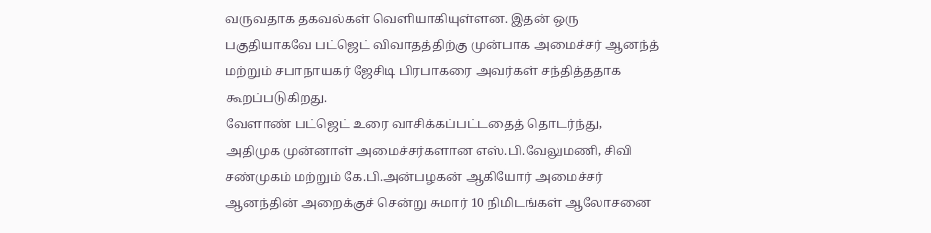வருவதாக தகவல்கள் வெளியாகியுள்ளன. இதன் ஒரு பகுதியாகவே பட்ஜெட் விவாதத்திற்கு முன்பாக அமைச்சர் ஆனந்த் மற்றும் சபாநாயகர் ஜேசிடி பிரபாகரை அவர்கள் சந்தித்ததாக கூறப்படுகிறது.
வேளாண் பட்ஜெட் உரை வாசிக்கப்பட்டதைத் தொடர்ந்து, அதிமுக முன்னாள் அமைச்சர்களான எஸ்.பி.வேலுமணி, சிவி சண்முகம் மற்றும் கே.பி.அன்பழகன் ஆகியோர் அமைச்சர் ஆனந்தின் அறைக்குச் சென்று சுமார் 10 நிமிடங்கள் ஆலோசனை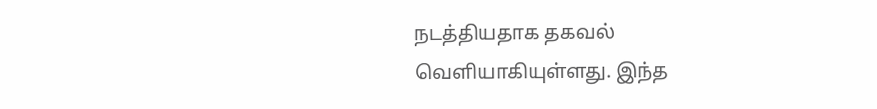நடத்தியதாக தகவல் வெளியாகியுள்ளது. இந்த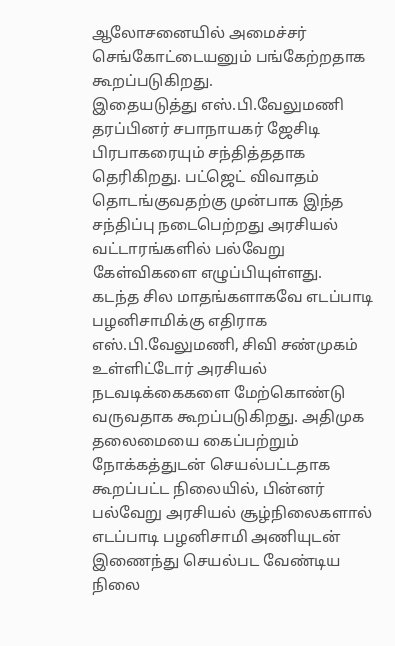ஆலோசனையில் அமைச்சர் செங்கோட்டையனும் பங்கேற்றதாக கூறப்படுகிறது.
இதையடுத்து எஸ்.பி.வேலுமணி தரப்பினர் சபாநாயகர் ஜேசிடி பிரபாகரையும் சந்தித்ததாக தெரிகிறது. பட்ஜெட் விவாதம் தொடங்குவதற்கு முன்பாக இந்த சந்திப்பு நடைபெற்றது அரசியல் வட்டாரங்களில் பல்வேறு கேள்விகளை எழுப்பியுள்ளது.
கடந்த சில மாதங்களாகவே எடப்பாடி பழனிசாமிக்கு எதிராக எஸ்.பி.வேலுமணி, சிவி சண்முகம் உள்ளிட்டோர் அரசியல் நடவடிக்கைகளை மேற்கொண்டு வருவதாக கூறப்படுகிறது. அதிமுக தலைமையை கைப்பற்றும் நோக்கத்துடன் செயல்பட்டதாக கூறப்பட்ட நிலையில், பின்னர் பல்வேறு அரசியல் சூழ்நிலைகளால் எடப்பாடி பழனிசாமி அணியுடன் இணைந்து செயல்பட வேண்டிய நிலை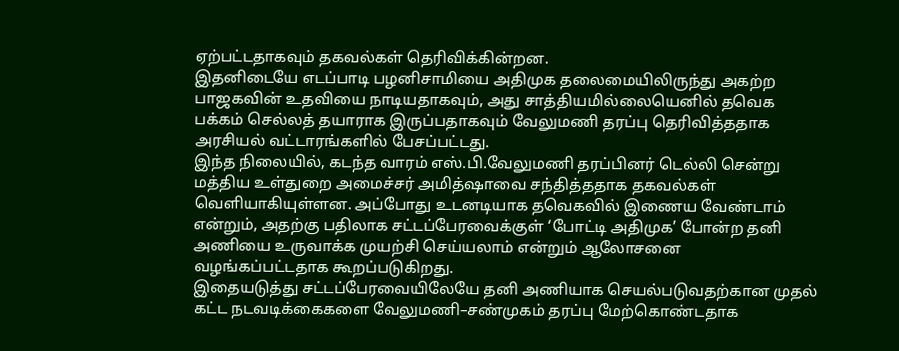ஏற்பட்டதாகவும் தகவல்கள் தெரிவிக்கின்றன.
இதனிடையே எடப்பாடி பழனிசாமியை அதிமுக தலைமையிலிருந்து அகற்ற பாஜகவின் உதவியை நாடியதாகவும், அது சாத்தியமில்லையெனில் தவெக பக்கம் செல்லத் தயாராக இருப்பதாகவும் வேலுமணி தரப்பு தெரிவித்ததாக அரசியல் வட்டாரங்களில் பேசப்பட்டது.
இந்த நிலையில், கடந்த வாரம் எஸ்.பி.வேலுமணி தரப்பினர் டெல்லி சென்று மத்திய உள்துறை அமைச்சர் அமித்ஷாவை சந்தித்ததாக தகவல்கள் வெளியாகியுள்ளன. அப்போது உடனடியாக தவெகவில் இணைய வேண்டாம் என்றும், அதற்கு பதிலாக சட்டப்பேரவைக்குள் ‘போட்டி அதிமுக’ போன்ற தனி அணியை உருவாக்க முயற்சி செய்யலாம் என்றும் ஆலோசனை வழங்கப்பட்டதாக கூறப்படுகிறது.
இதையடுத்து சட்டப்பேரவையிலேயே தனி அணியாக செயல்படுவதற்கான முதல் கட்ட நடவடிக்கைகளை வேலுமணி–சண்முகம் தரப்பு மேற்கொண்டதாக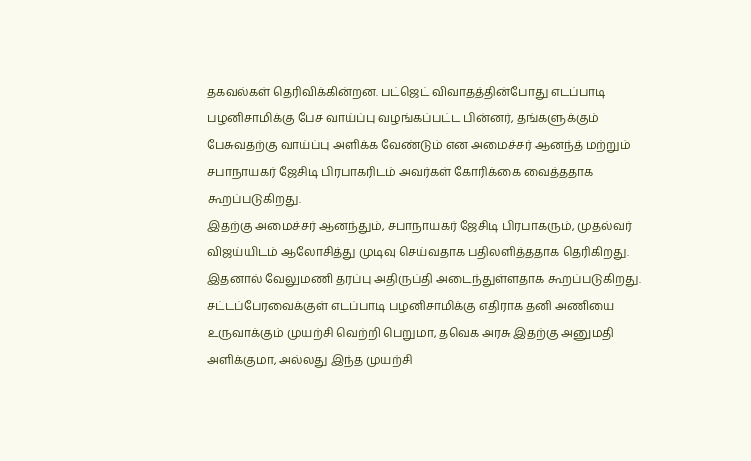தகவல்கள் தெரிவிக்கின்றன. பட்ஜெட் விவாதத்தின்போது எடப்பாடி பழனிசாமிக்கு பேச வாய்ப்பு வழங்கப்பட்ட பின்னர், தங்களுக்கும் பேசுவதற்கு வாய்ப்பு அளிக்க வேண்டும் என அமைச்சர் ஆனந்த் மற்றும் சபாநாயகர் ஜேசிடி பிரபாகரிடம் அவர்கள் கோரிக்கை வைத்ததாக கூறப்படுகிறது.
இதற்கு அமைச்சர் ஆனந்தும், சபாநாயகர் ஜேசிடி பிரபாகரும், முதல்வர் விஜய்யிடம் ஆலோசித்து முடிவு செய்வதாக பதிலளித்ததாக தெரிகிறது. இதனால் வேலுமணி தரப்பு அதிருப்தி அடைந்துள்ளதாக கூறப்படுகிறது.
சட்டப்பேரவைக்குள் எடப்பாடி பழனிசாமிக்கு எதிராக தனி அணியை உருவாக்கும் முயற்சி வெற்றி பெறுமா, தவெக அரசு இதற்கு அனுமதி அளிக்குமா, அல்லது இந்த முயற்சி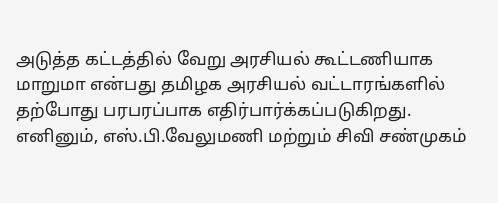அடுத்த கட்டத்தில் வேறு அரசியல் கூட்டணியாக மாறுமா என்பது தமிழக அரசியல் வட்டாரங்களில் தற்போது பரபரப்பாக எதிர்பார்க்கப்படுகிறது.
எனினும், எஸ்.பி.வேலுமணி மற்றும் சிவி சண்முகம்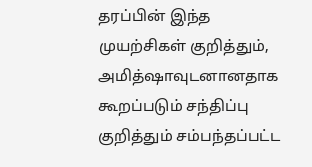தரப்பின் இந்த முயற்சிகள் குறித்தும், அமித்ஷாவுடனானதாக கூறப்படும் சந்திப்பு குறித்தும் சம்பந்தப்பட்ட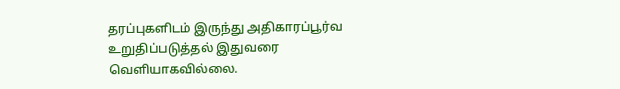தரப்புகளிடம் இருந்து அதிகாரப்பூர்வ உறுதிப்படுத்தல் இதுவரை வெளியாகவில்லை.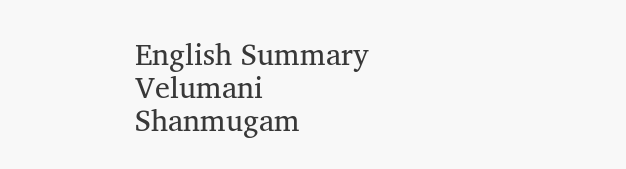English Summary
Velumani Shanmugam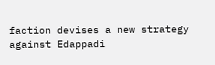faction devises a new strategy against Edappadi